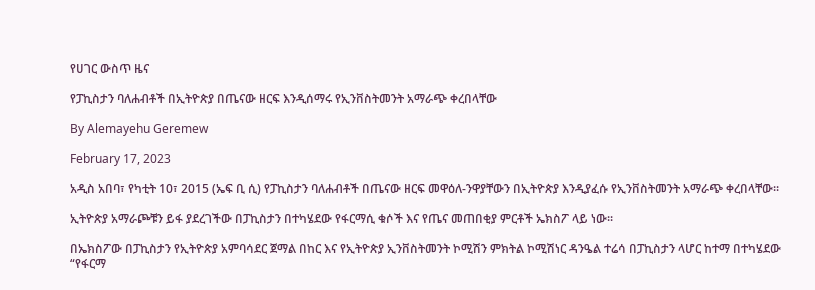የሀገር ውስጥ ዜና

የፓኪስታን ባለሐብቶች በኢትዮጵያ በጤናው ዘርፍ እንዲሰማሩ የኢንቨስትመንት አማራጭ ቀረበላቸው

By Alemayehu Geremew

February 17, 2023

አዲስ አበባ፣ የካቲት 10፣ 2015 (ኤፍ ቢ ሲ) የፓኪስታን ባለሐብቶች በጤናው ዘርፍ መዋዕለ-ንዋያቸውን በኢትዮጵያ እንዲያፈሱ የኢንቨስትመንት አማራጭ ቀረበላቸው፡፡

ኢትዮጵያ አማራጮቹን ይፋ ያደረገችው በፓኪስታን በተካሄደው የፋርማሲ ቁሶች እና የጤና መጠበቂያ ምርቶች ኤክስፖ ላይ ነው፡፡

በኤክስፖው በፓኪስታን የኢትዮጵያ አምባሳደር ጀማል በከር እና የኢትዮጵያ ኢንቨስትመንት ኮሚሽን ምክትል ኮሚሽነር ዳንዔል ተሬሳ በፓኪስታን ላሆር ከተማ በተካሄደው “የፋርማ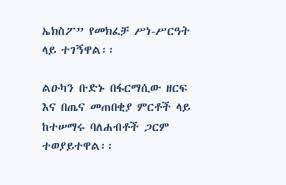ኤክስፖ” የመክፈቻ ሥነ-ሥርዓት ላይ ተገኝዋል፡፡

ልዑካን ቡድኑ በፋርማሲው ዘርፍ እና በጤና መጠበቂያ ምርቶች ላይ ከተሠማሩ ባለሐብቶች ጋርም ተወያይተዋል፡፡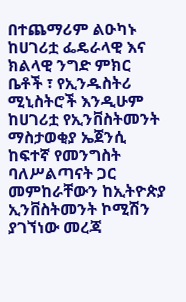በተጨማሪም ልዑካኑ ከሀገሪቷ ፌዴራላዊ እና ክልላዊ ንግድ ምክር ቤቶች ፣ የኢንዱስትሪ ሚኒስትሮች እንዲሁም ከሀገሪቷ የኢንቨስትመንት ማስታወቂያ ኤጀንሲ ከፍተኛ የመንግስት ባለሥልጣናት ጋር መምከራቸውን ከኢትዮጵያ ኢንቨስትመንት ኮሚሽን ያገኘነው መረጃ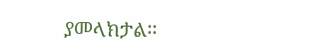ያመላክታል፡፡